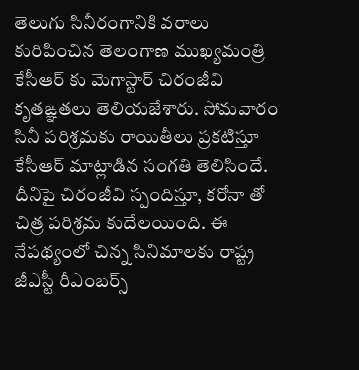తెలుగు సినీరంగానికి వరాలు కురిపించిన తెలంగాణ ముఖ్యమంత్రి కేసీఆర్ కు మెగాస్టార్ చిరంజీవి కృతఙ్ఞతలు తెలియజేశారు. సోమవారం సినీ పరిశ్రమకు రాయితీలు ప్రకటిస్తూ కేసీఆర్ మాట్లాడిన సంగతి తెలిసిందే. దీనిపై చిరంజీవి స్పందిస్తూ, కరోనా తో చిత్ర పరిశ్రమ కుదేలయింది. ఈ నేపథ్యంలో చిన్న సినిమాలకు రాష్ట్ర జీఎస్టీ రీఎంబర్స్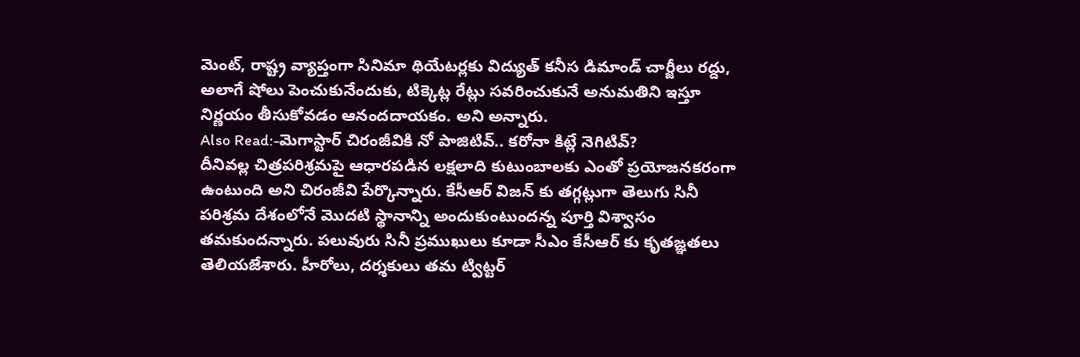మెంట్, రాష్ట్ర వ్యాప్తంగా సినిమా థియేటర్లకు విద్యుత్ కనీస డిమాండ్ చార్జీలు రద్దు, అలాగే షోలు పెంచుకునేందుకు, టిక్కెట్ల రేట్లు సవరించుకునే అనుమతిని ఇస్తూ నిర్ణయం తీసుకోవడం ఆనందదాయకం. అని అన్నారు.
Also Read:-మెగాస్టార్ చిరంజీవికి నో పాజిటివ్.. కరోనా కిట్లే నెగిటివ్?
దీనివల్ల చిత్రపరిశ్రమపై ఆధారపడిన లక్షలాది కుటుంబాలకు ఎంతో ప్రయోజనకరంగా ఉంటుంది అని చిరంజీవి పేర్కొన్నారు. కేసీఆర్ విజన్ కు తగ్గట్లుగా తెలుగు సినీ పరిశ్రమ దేశంలోనే మొదటి స్థానాన్ని అందుకుంటుందన్న పూర్తి విశ్వాసం తమకుందన్నారు. పలువురు సినీ ప్రముఖులు కూడా సీఎం కేసీఆర్ కు కృతఙ్ఞతలు తెలియజేశారు. హీరోలు, దర్శకులు తమ ట్విట్టర్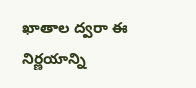ఖాతాల ద్వరా ఈ నిర్ణయాన్ని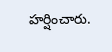హర్షించారు.